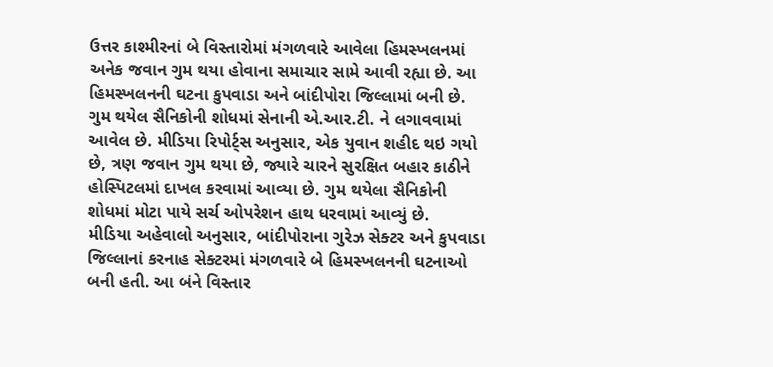ઉત્તર કાશ્મીરનાં બે વિસ્તારોમાં મંગળવારે આવેલા હિમસ્ખલનમાં અનેક જવાન ગુમ થયા હોવાના સમાચાર સામે આવી રહ્યા છે. આ હિમસ્ખલનની ઘટના કુપવાડા અને બાંદીપોરા જિલ્લામાં બની છે. ગુમ થયેલ સૈનિકોની શોધમાં સેનાની એ.આર.ટી. ને લગાવવામાં આવેલ છે. મીડિયા રિપોર્ટ્સ અનુસાર, એક યુવાન શહીદ થઇ ગયો છે, ત્રણ જવાન ગુમ થયા છે, જ્યારે ચારને સુરક્ષિત બહાર કાઠીને હોસ્પિટલમાં દાખલ કરવામાં આવ્યા છે. ગુમ થયેલા સૈનિકોની શોધમાં મોટા પાયે સર્ચ ઓપરેશન હાથ ધરવામાં આવ્યું છે.
મીડિયા અહેવાલો અનુસાર, બાંદીપોરાના ગુરેઝ સેક્ટર અને કુપવાડા જિલ્લાનાં કરનાહ સેક્ટરમાં મંગળવારે બે હિમસ્ખલનની ઘટનાઓ બની હતી. આ બંને વિસ્તાર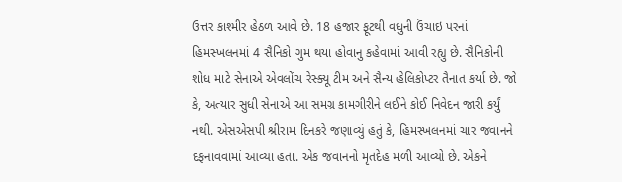ઉત્તર કાશ્મીર હેઠળ આવે છે. 18 હજાર ફૂટથી વધુની ઉંચાઇ પરનાં હિમસ્ખલનમાં 4 સૈનિકો ગુમ થયા હોવાનુ કહેવામાં આવી રહ્યુ છે. સૈનિકોની શોધ માટે સેનાએ એવલોંચ રેસ્ક્યૂ ટીમ અને સૈન્ય હેલિકોપ્ટર તૈનાત કર્યા છે. જો કે, અત્યાર સુધી સેનાએ આ સમગ્ર કામગીરીને લઈને કોઈ નિવેદન જારી કર્યું નથી. એસએસપી શ્રીરામ દિનકરે જણાવ્યું હતું કે, હિમસ્ખલનમાં ચાર જવાનને દફનાવવામાં આવ્યા હતા. એક જવાનનો મૃતદેહ મળી આવ્યો છે. એકને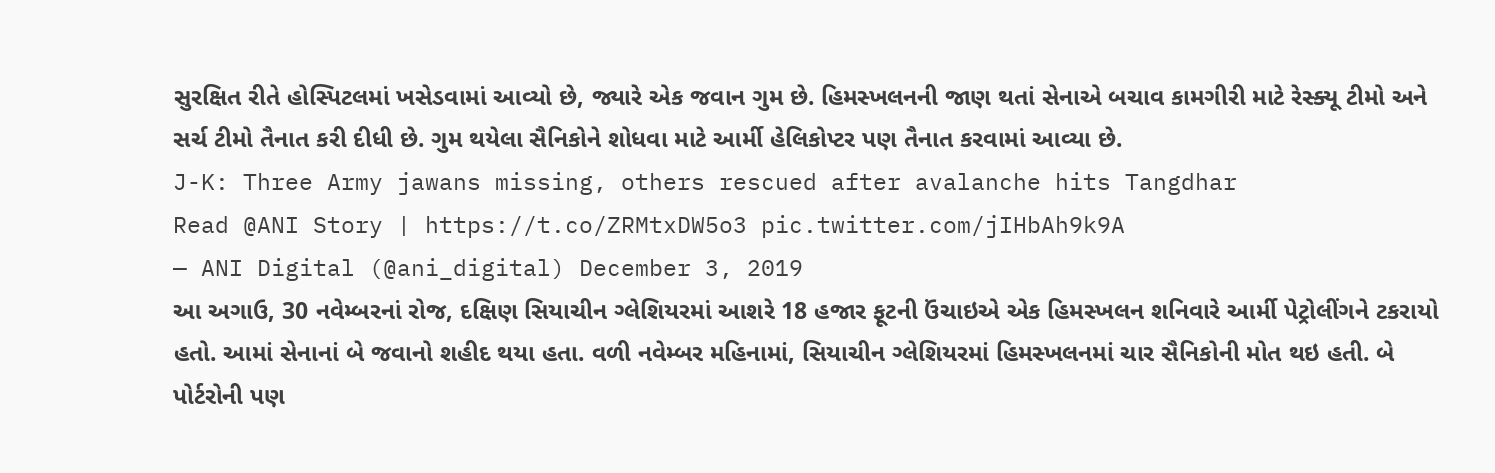સુરક્ષિત રીતે હોસ્પિટલમાં ખસેડવામાં આવ્યો છે, જ્યારે એક જવાન ગુમ છે. હિમસ્ખલનની જાણ થતાં સેનાએ બચાવ કામગીરી માટે રેસ્ક્યૂ ટીમો અને સર્ચ ટીમો તૈનાત કરી દીધી છે. ગુમ થયેલા સૈનિકોને શોધવા માટે આર્મી હેલિકોપ્ટર પણ તૈનાત કરવામાં આવ્યા છે.
J-K: Three Army jawans missing, others rescued after avalanche hits Tangdhar
Read @ANI Story | https://t.co/ZRMtxDW5o3 pic.twitter.com/jIHbAh9k9A
— ANI Digital (@ani_digital) December 3, 2019
આ અગાઉ, 30 નવેમ્બરનાં રોજ, દક્ષિણ સિયાચીન ગ્લેશિયરમાં આશરે 18 હજાર ફૂટની ઉંચાઇએ એક હિમસ્ખલન શનિવારે આર્મી પેટ્રોલીંગને ટકરાયો હતો. આમાં સેનાનાં બે જવાનો શહીદ થયા હતા. વળી નવેમ્બર મહિનામાં, સિયાચીન ગ્લેશિયરમાં હિમસ્ખલનમાં ચાર સૈનિકોની મોત થઇ હતી. બે પોર્ટરોની પણ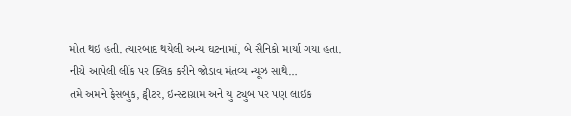મોત થઇ હતી. ત્યારબાદ થયેલી અન્ય ઘટનામાં, બે સૈનિકો માર્યા ગયા હતા.
નીચે આપેલી લીંક પર ક્લિક કરીને જોડાવ મંતવ્ય ન્યૂઝ સાથે…
તમે અમને ફેસબુક, ટ્વીટર, ઇન્સ્ટાગ્રામ અને યુ ટ્યુબ પર પણ લાઇક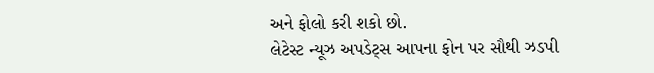અને ફોલો કરી શકો છો.
લેટેસ્ટ ન્યૂઝ અપડેટ્સ આપના ફોન પર સૌથી ઝડપી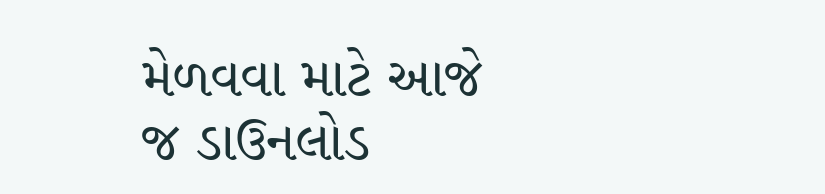મેળવવા માટે આજે જ ડાઉનલોડ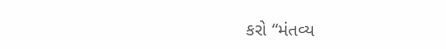કરો “મંતવ્ય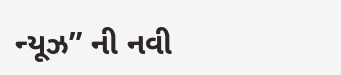ન્યૂઝ” ની નવી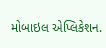મોબાઇલ એપ્લિકેશન.